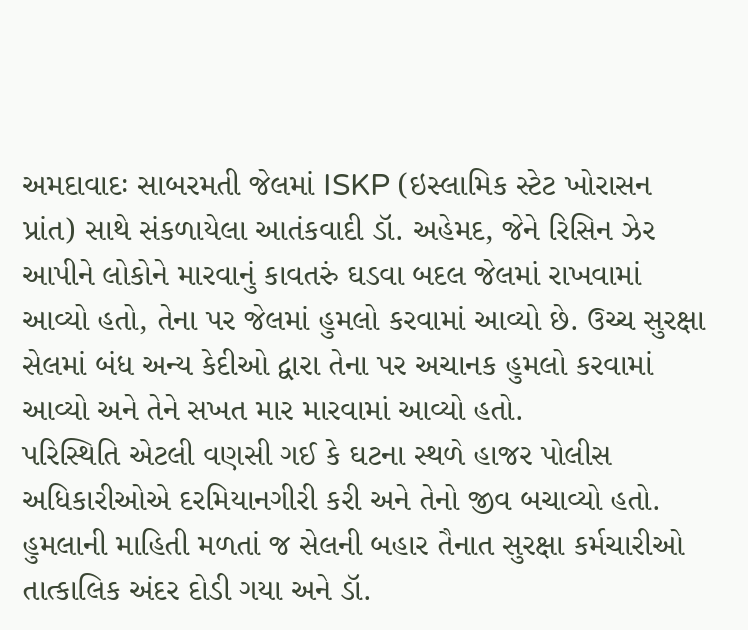અમદાવાદઃ સાબરમતી જેલમાં ISKP (ઇસ્લામિક સ્ટેટ ખોરાસન પ્રાંત) સાથે સંકળાયેલા આતંકવાદી ડૉ. અહેમદ, જેને રિસિન ઝેર આપીને લોકોને મારવાનું કાવતરું ઘડવા બદલ જેલમાં રાખવામાં આવ્યો હતો, તેના પર જેલમાં હુમલો કરવામાં આવ્યો છે. ઉચ્ચ સુરક્ષા સેલમાં બંધ અન્ય કેદીઓ દ્વારા તેના પર અચાનક હુમલો કરવામાં આવ્યો અને તેને સખત માર મારવામાં આવ્યો હતો.
પરિસ્થિતિ એટલી વણસી ગઈ કે ઘટના સ્થળે હાજર પોલીસ અધિકારીઓએ દરમિયાનગીરી કરી અને તેનો જીવ બચાવ્યો હતો. હુમલાની માહિતી મળતાં જ સેલની બહાર તૈનાત સુરક્ષા કર્મચારીઓ તાત્કાલિક અંદર દોડી ગયા અને ડૉ.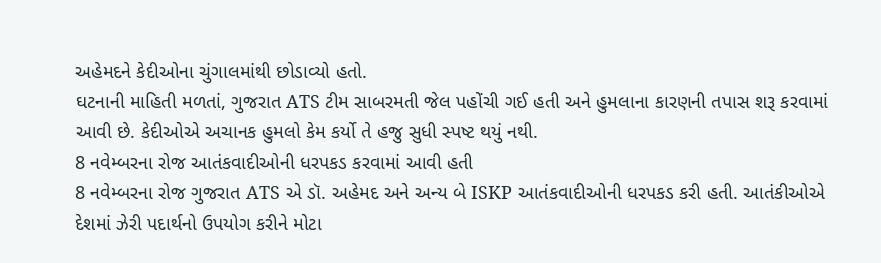અહેમદને કેદીઓના ચુંગાલમાંથી છોડાવ્યો હતો.
ઘટનાની માહિતી મળતાં, ગુજરાત ATS ટીમ સાબરમતી જેલ પહોંચી ગઈ હતી અને હુમલાના કારણની તપાસ શરૂ કરવામાં આવી છે. કેદીઓએ અચાનક હુમલો કેમ કર્યો તે હજુ સુધી સ્પષ્ટ થયું નથી.
8 નવેમ્બરના રોજ આતંકવાદીઓની ધરપકડ કરવામાં આવી હતી
8 નવેમ્બરના રોજ ગુજરાત ATS એ ડૉ. અહેમદ અને અન્ય બે ISKP આતંકવાદીઓની ધરપકડ કરી હતી. આતંકીઓએ દેશમાં ઝેરી પદાર્થનો ઉપયોગ કરીને મોટા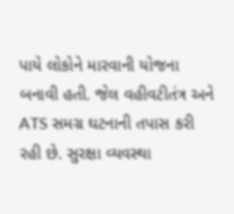પાયે લોકોને મારવાની યોજના બનાવી હતી. જેલ વહીવટીતંત્ર અને ATS સમગ્ર ઘટનાની તપાસ કરી રહી છે. સુરક્ષા વ્યવસ્થા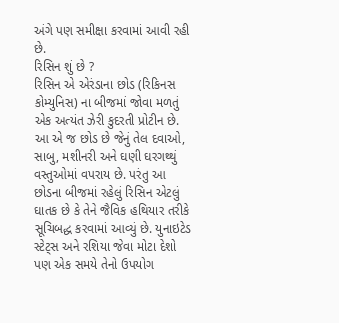અંગે પણ સમીક્ષા કરવામાં આવી રહી છે.
રિસિન શું છે ?
રિસિન એ એરંડાના છોડ (રિકિનસ કોમ્યુનિસ) ના બીજમાં જોવા મળતું એક અત્યંત ઝેરી કુદરતી પ્રોટીન છે. આ એ જ છોડ છે જેનું તેલ દવાઓ, સાબુ, મશીનરી અને ઘણી ઘરગથ્થું વસ્તુઓમાં વપરાય છે. પરંતુ આ છોડના બીજમાં રહેલું રિસિન એટલું ઘાતક છે કે તેને જૈવિક હથિયાર તરીકે સૂચિબદ્ધ કરવામાં આવ્યું છે. યુનાઇટેડ સ્ટેટ્સ અને રશિયા જેવા મોટા દેશો પણ એક સમયે તેનો ઉપયોગ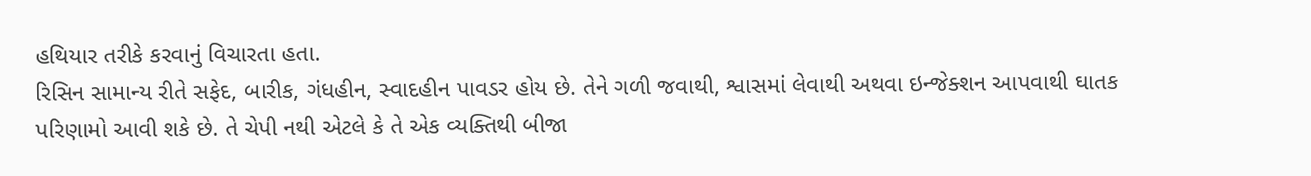હથિયાર તરીકે કરવાનું વિચારતા હતા.
રિસિન સામાન્ય રીતે સફેદ, બારીક, ગંધહીન, સ્વાદહીન પાવડર હોય છે. તેને ગળી જવાથી, શ્વાસમાં લેવાથી અથવા ઇન્જેક્શન આપવાથી ઘાતક પરિણામો આવી શકે છે. તે ચેપી નથી એટલે કે તે એક વ્યક્તિથી બીજા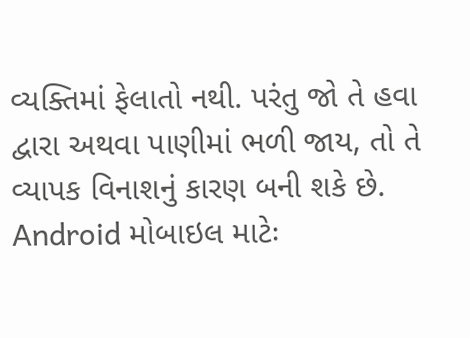વ્યક્તિમાં ફેલાતો નથી. પરંતુ જો તે હવા દ્વારા અથવા પાણીમાં ભળી જાય, તો તે વ્યાપક વિનાશનું કારણ બની શકે છે.
Android મોબાઇલ માટેઃ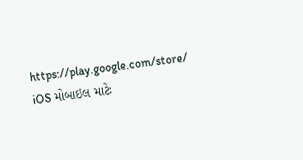https://play.google.com/store/
iOS મોબાઇલ માટેઃ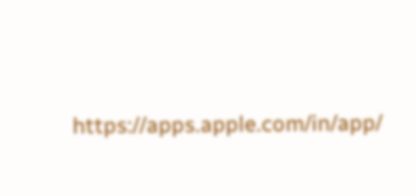https://apps.apple.com/in/app/